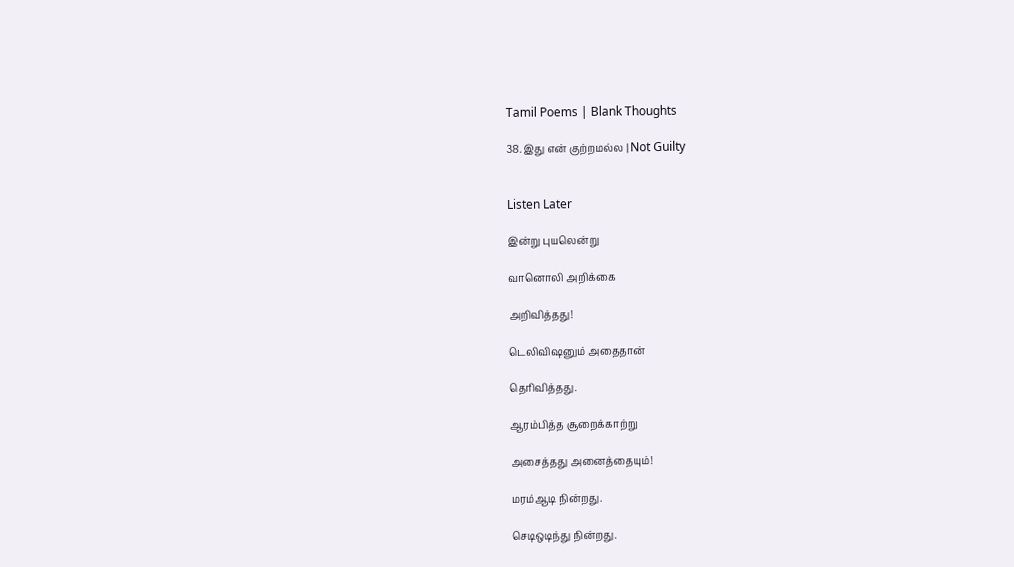Tamil Poems | Blank Thoughts

38. இது என் குற்றமல்ல | Not Guilty


Listen Later

இன்று புயலென்று

வானொலி அறிக்கை

அறிவித்தது!

டெலிவிஷனும் அதைதான்

தெரிவித்தது.

ஆரம்பித்த சூறைக்காற்று

அசைத்தது அனைத்தையும்!

மரம்ஆடி நின்றது.

செடிஒடிந்து நின்றது.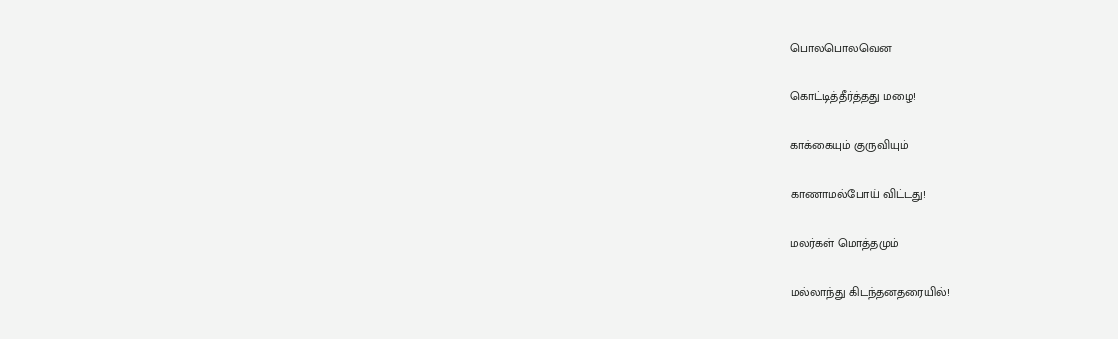பொலபொலவென

கொட்டித்தீர்த்தது மழை!

காக்கையும் குருவியும்

காணாமல்போய் விட்டது!

மலர்கள் மொத்தமும்

மல்லாந்து கிடந்தனதரையில்!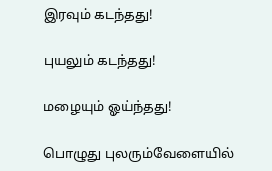இரவும் கடந்தது!

புயலும் கடந்தது!

மழையும் ஓய்ந்தது!

பொழுது புலரும்வேளையில்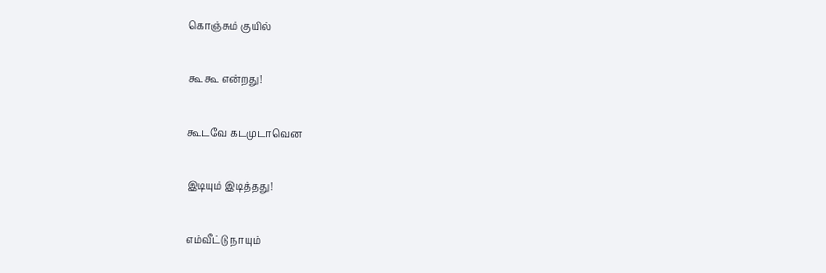கொஞ்சும் குயில்

கூ கூ என்றது!

கூடவே கடமுடாவென

இடியும் இடித்தது!

எம்வீட்டு நாயும்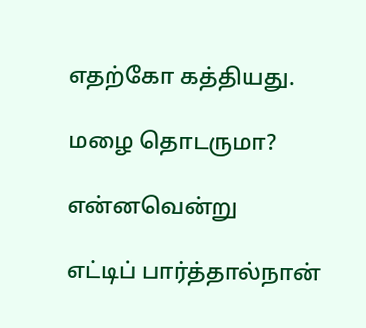எதற்கோ கத்தியது.

மழை தொடருமா?

என்னவென்று

எட்டிப் பார்த்தால்நான்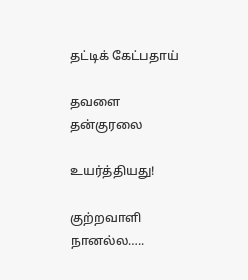தட்டிக் கேட்பதாய்

தவளை தன்குரலை

உயர்த்தியது!

குற்றவாளி நானல்ல…..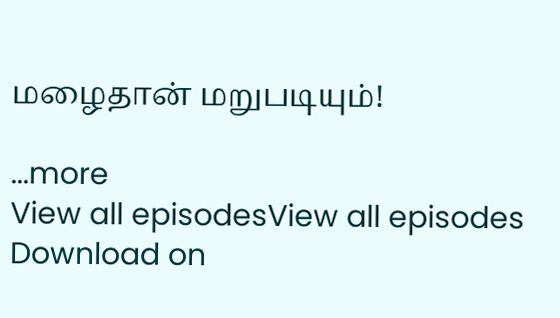மழைதான் மறுபடியும்!

...more
View all episodesView all episodes
Download on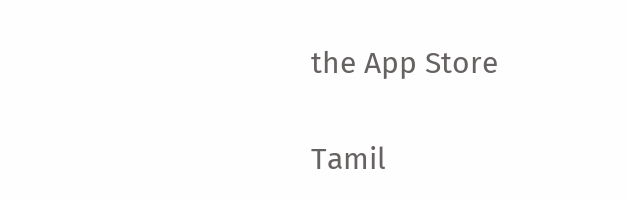the App Store

Tamil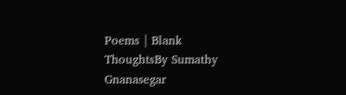Poems | Blank ThoughtsBy Sumathy Gnanasegar